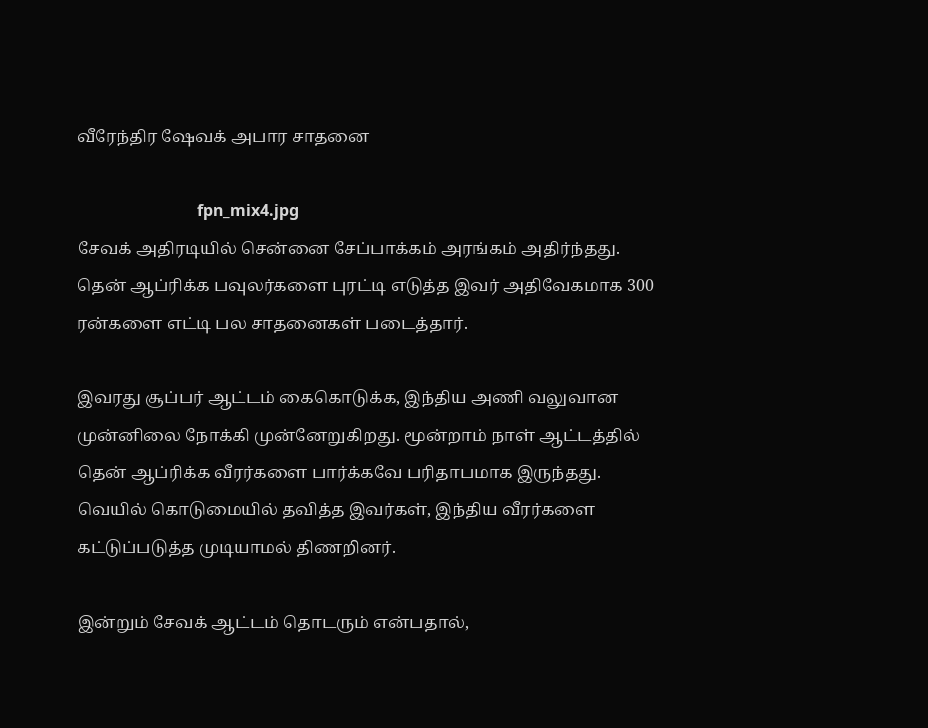வீரேந்திர ஷேவக் அபார சாதனை

                              fpn_mix4.jpg
சேவக் அதிரடியில் சென்னை சேப்பாக்கம் அரங்கம் அதிர்ந்தது. தென் ஆப்ரிக்க பவுலர்களை புரட்டி எடுத்த இவர் அதிவேகமாக 300 ரன்களை எட்டி பல சாதனைகள் படைத்தார்.

இவரது சூப்பர் ஆட்டம் கைகொடுக்க, இந்திய அணி வலுவான முன்னிலை நோக்கி முன்னேறுகிறது. மூன்றாம் நாள் ஆட்டத்தில் தென் ஆப்ரிக்க வீரர்களை பார்க்கவே பரிதாபமாக இருந்தது. வெயில் கொடுமையில் தவித்த இவர்கள், இந்திய வீரர்களை கட்டுப்படுத்த முடியாமல் திணறினர்.

இன்றும் சேவக் ஆட்டம் தொடரும் என்பதால்,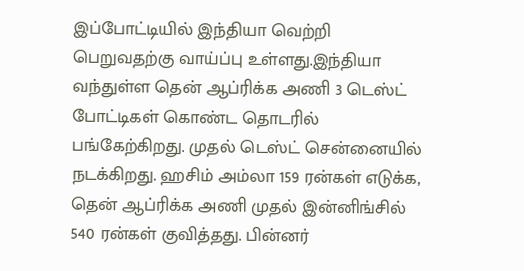இப்போட்டியில் இந்தியா வெற்றி பெறுவதற்கு வாய்ப்பு உள்ளது.இந்தியா வந்துள்ள தென் ஆப்ரிக்க அணி 3 டெஸ்ட் போட்டிகள் கொண்ட தொடரில் பங்கேற்கிறது. முதல் டெஸ்ட் சென்னையில் நடக்கிறது. ஹசிம் அம்லா 159 ரன்கள் எடுக்க, தென் ஆப்ரிக்க அணி முதல் இன்னிங்சில் 540 ரன்கள் குவித்தது. பின்னர்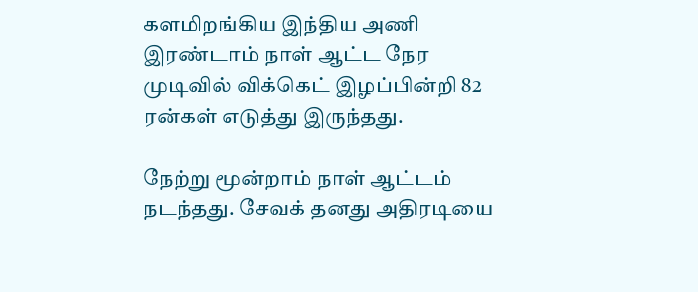களமிறங்கிய இந்திய அணி இரண்டாம் நாள் ஆட்ட நேர முடிவில் விக்கெட் இழப்பின்றி 82 ரன்கள் எடுத்து இருந்தது.

நேற்று மூன்றாம் நாள் ஆட்டம் நடந்தது. சேவக் தனது அதிரடியை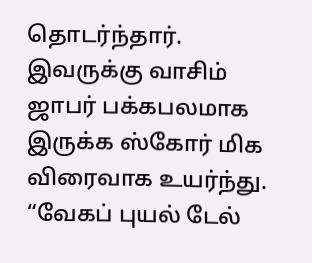தொடர்ந்தார். இவருக்கு வாசிம் ஜாபர் பக்கபலமாக இருக்க ஸ்கோர் மிக விரைவாக உயர்ந்து. “வேகப் புயல் டேல்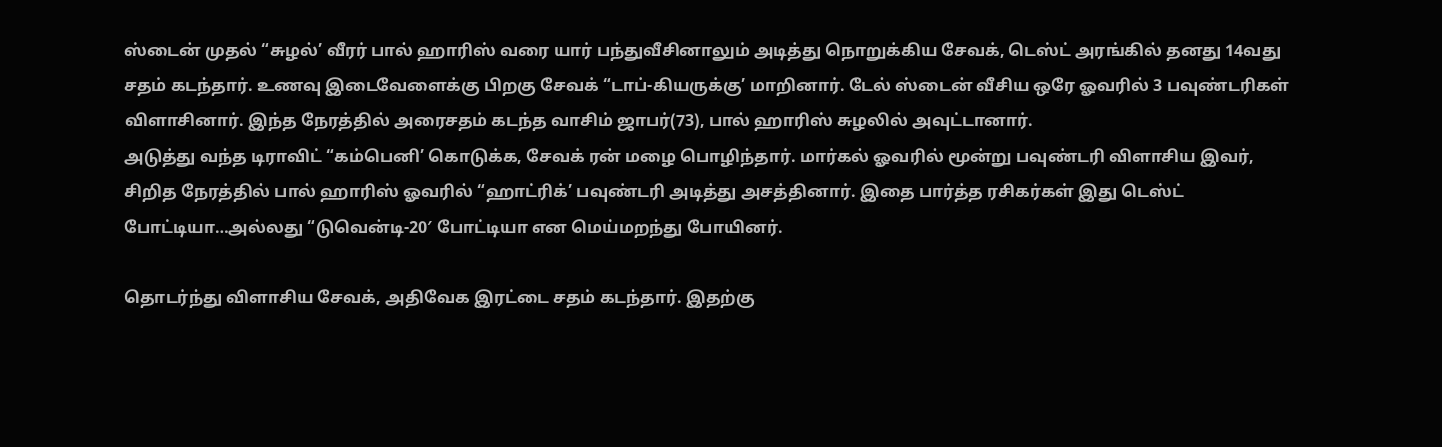ஸ்டைன் முதல் “சுழல்’ வீரர் பால் ஹாரிஸ் வரை யார் பந்துவீசினாலும் அடித்து நொறுக்கிய சேவக், டெஸ்ட் அரங்கில் தனது 14வது சதம் கடந்தார். உணவு இடைவேளைக்கு பிறகு சேவக் “டாப்-கியருக்கு’ மாறினார். டேல் ஸ்டைன் வீசிய ஒரே ஓவரில் 3 பவுண்டரிகள் விளாசினார். இந்த நேரத்தில் அரைசதம் கடந்த வாசிம் ஜாபர்(73), பால் ஹாரிஸ் சுழலில் அவுட்டானார்.
அடுத்து வந்த டிராவிட் “கம்பெனி’ கொடுக்க, சேவக் ரன் மழை பொழிந்தார். மார்கல் ஓவரில் மூன்று பவுண்டரி விளாசிய இவர், சிறித நேரத்தில் பால் ஹாரிஸ் ஓவரில் “ஹாட்ரிக்’ பவுண்டரி அடித்து அசத்தினார். இதை பார்த்த ரசிகர்கள் இது டெஸ்ட் போட்டியா…அல்லது “டுவென்டி-20′ போட்டியா என மெய்மறந்து போயினர்.

தொடர்ந்து விளாசிய சேவக், அதிவேக இரட்டை சதம் கடந்தார். இதற்கு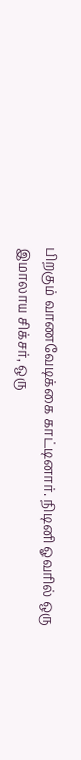பிறகும் வாணவேடிக்கை காட்டினார். நிடினி ஓவரில் ஒரு இமாலாய சிக்சர், ஒரு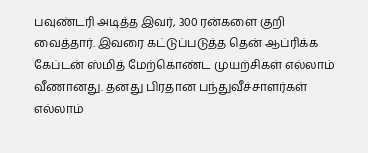பவுண்டரி அடித்த இவர், 300 ரன்களை குறி வைத்தார். இவரை கட்டுப்படுத்த தென் ஆப்ரிக்க கேப்டன் ஸ்மித் மேற்கொண்ட முயற்சிகள் எல்லாம் வீணானது. தனது பிரதான பந்துவீச்சாளர்கள் எல்லாம்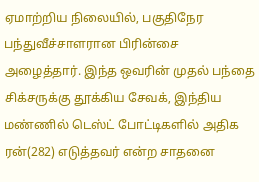ஏமாற்றிய நிலையில், பகுதிநேர பந்துவீச்சாளரான பிரின்சை அழைத்தார். இந்த ஒவரின் முதல் பந்தை சிக்சருக்கு தூக்கிய சேவக், இந்திய மண்ணில் டெஸ்ட் போட்டிகளில் அதிக ரன்(282) எடுத்தவர் என்ற சாதனை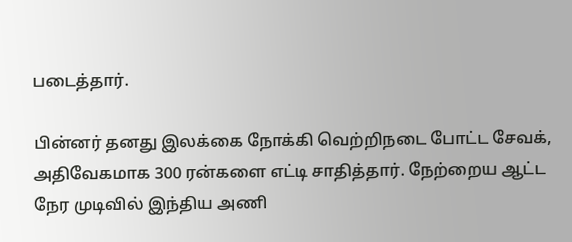படைத்தார்.

பின்னர் தனது இலக்கை நோக்கி வெற்றிநடை போட்ட சேவக், அதிவேகமாக 300 ரன்களை எட்டி சாதித்தார். நேற்றைய ஆட்ட நேர முடிவில் இந்திய அணி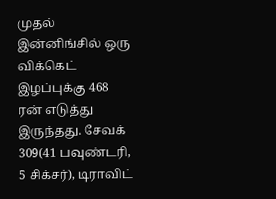முதல் இன்னிங்சில் ஒரு விக்கெட் இழப்புக்கு 468 ரன் எடுத்து இருந்தது. சேவக் 309(41 பவுண்டரி, 5 சிக்சர்), டிராவிட்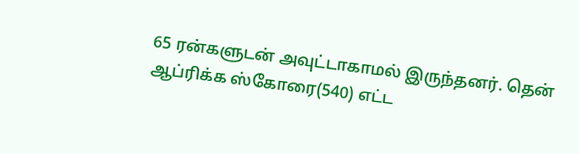65 ரன்களுடன் அவுட்டாகாமல் இருந்தனர். தென் ஆப்ரிக்க ஸ்கோரை(540) எட்ட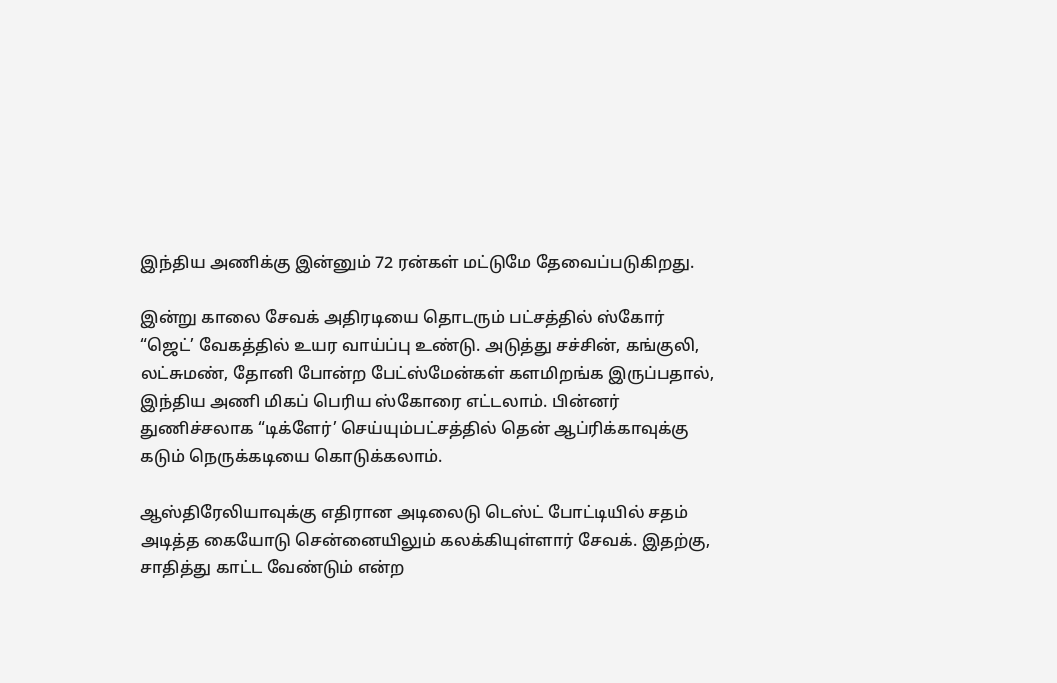இந்திய அணிக்கு இன்னும் 72 ரன்கள் மட்டுமே தேவைப்படுகிறது.

இன்று காலை சேவக் அதிரடியை தொடரும் பட்சத்தில் ஸ்கோர் “ஜெட்’ வேகத்தில் உயர வாய்ப்பு உண்டு. அடுத்து சச்சின், கங்குலி, லட்சுமண், தோனி போன்ற பேட்ஸ்மேன்கள் களமிறங்க இருப்பதால், இந்திய அணி மிகப் பெரிய ஸ்கோரை எட்டலாம். பின்னர் துணிச்சலாக “டிக்ளேர்’ செய்யும்பட்சத்தில் தென் ஆப்ரிக்காவுக்கு கடும் நெருக்கடியை கொடுக்கலாம்.

ஆஸ்திரேலியாவுக்கு எதிரான அடிலைடு டெஸ்ட் போட்டியில் சதம் அடித்த கையோடு சென்னையிலும் கலக்கியுள்ளார் சேவக். இதற்கு, சாதித்து காட்ட வேண்டும் என்ற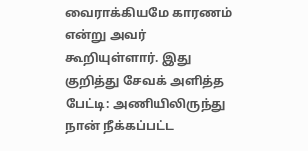வைராக்கியமே காரணம் என்று அவர் கூறியுள்ளார். இது குறித்து சேவக் அளித்த பேட்டி: அணியிலிருந்து நான் நீக்கப்பட்ட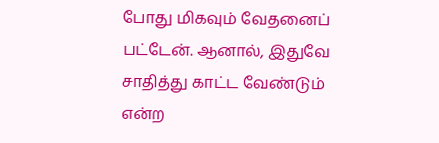போது மிகவும் வேதனைப் பட்டேன். ஆனால், இதுவே சாதித்து காட்ட வேண்டும் என்ற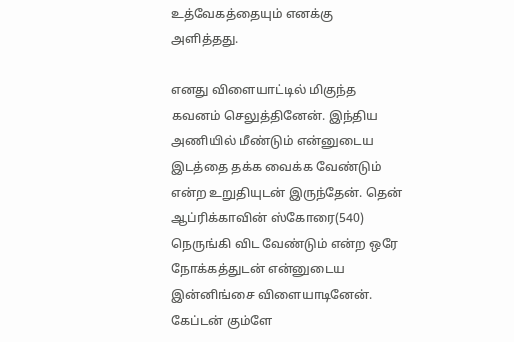உத்வேகத்தையும் எனக்கு அளித்தது.

எனது விளையாட்டில் மிகுந்த கவனம் செலுத்தினேன். இந்திய அணியில் மீண்டும் என்னுடைய இடத்தை தக்க வைக்க வேண்டும் என்ற உறுதியுடன் இருந்தேன். தென் ஆப்ரிக்காவின் ஸ்கோரை(540) நெருங்கி விட வேண்டும் என்ற ஒரே நோக்கத்துடன் என்னுடைய இன்னிங்சை விளையாடினேன். கேப்டன் கும்ளே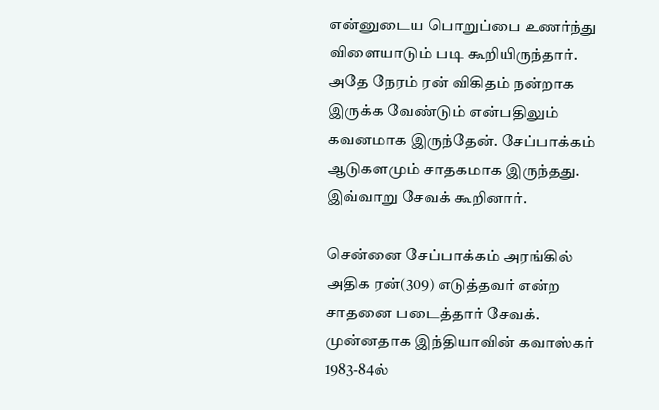என்னுடைய பொறுப்பை உணர்ந்து விளையாடும் படி கூறியிருந்தார். அதே நேரம் ரன் விகிதம் நன்றாக இருக்க வேண்டும் என்பதிலும் கவனமாக இருந்தேன். சேப்பாக்கம் ஆடுகளமும் சாதகமாக இருந்தது. இவ்வாறு சேவக் கூறினார்.

சென்னை சேப்பாக்கம் அரங்கில் அதிக ரன்(309) எடுத்தவர் என்ற சாதனை படைத்தார் சேவக். முன்னதாக இந்தியாவின் கவாஸ்கர் 1983-84ல்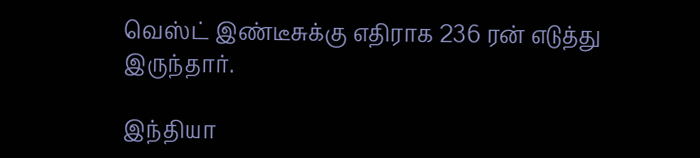வெஸ்ட் இண்டீசுக்கு எதிராக 236 ரன் எடுத்து இருந்தார்.

இந்தியா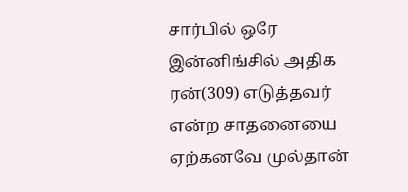சார்பில் ஒரே இன்னிங்சில் அதிக ரன்(309) எடுத்தவர் என்ற சாதனையை ஏற்கனவே முல்தான்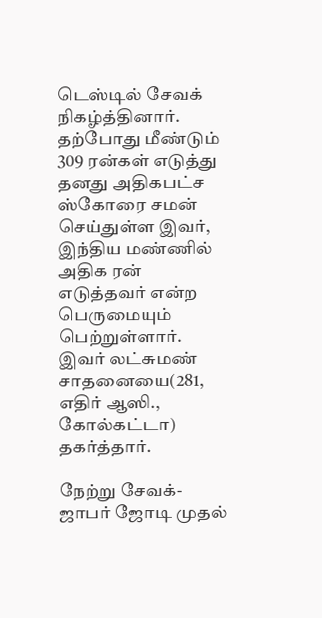டெஸ்டில் சேவக் நிகழ்த்தினார். தற்போது மீண்டும் 309 ரன்கள் எடுத்து தனது அதிகபட்ச ஸ்கோரை சமன் செய்துள்ள இவர், இந்திய மண்ணில் அதிக ரன் எடுத்தவர் என்ற பெருமையும் பெற்றுள்ளார். இவர் லட்சுமண் சாதனையை(281, எதிர் ஆஸி., கோல்கட்டா) தகர்த்தார்.

நேற்று சேவக்-ஜாபர் ஜோடி முதல்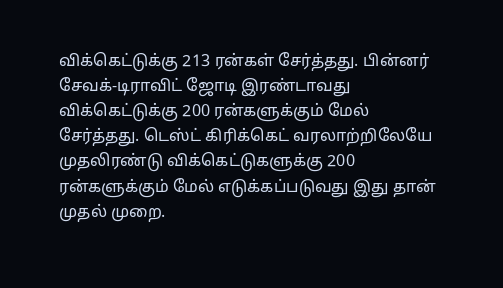விக்கெட்டுக்கு 213 ரன்கள் சேர்த்தது. பின்னர் சேவக்-டிராவிட் ஜோடி இரண்டாவது விக்கெட்டுக்கு 200 ரன்களுக்கும் மேல் சேர்த்தது. டெஸ்ட் கிரிக்கெட் வரலாற்றிலேயே முதலிரண்டு விக்கெட்டுகளுக்கு 200 ரன்களுக்கும் மேல் எடுக்கப்படுவது இது தான் முதல் முறை.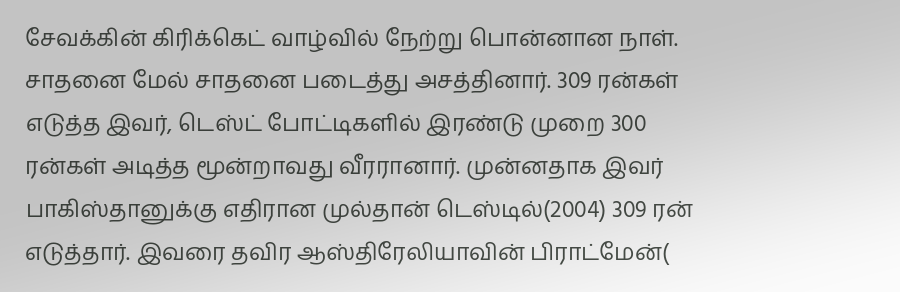சேவக்கின் கிரிக்கெட் வாழ்வில் நேற்று பொன்னான நாள். சாதனை மேல் சாதனை படைத்து அசத்தினார். 309 ரன்கள் எடுத்த இவர், டெஸ்ட் போட்டிகளில் இரண்டு முறை 300 ரன்கள் அடித்த மூன்றாவது வீரரானார். முன்னதாக இவர் பாகிஸ்தானுக்கு எதிரான முல்தான் டெஸ்டில்(2004) 309 ரன் எடுத்தார். இவரை தவிர ஆஸ்திரேலியாவின் பிராட்மேன்(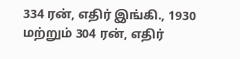334 ரன், எதிர் இங்கி., 1930 மற்றும் 304 ரன், எதிர்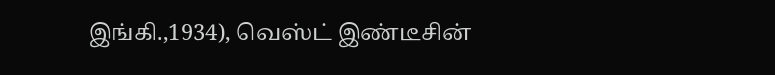இங்கி.,1934), வெஸ்ட் இண்டீசின்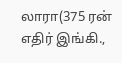லாரா(375 ரன் எதிர் இங்கி.,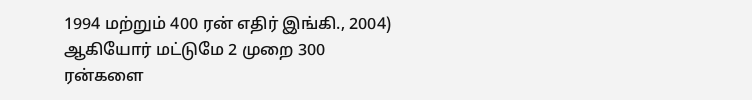1994 மற்றும் 400 ரன் எதிர் இங்கி., 2004) ஆகியோர் மட்டுமே 2 முறை 300 ரன்களை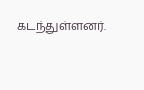கடந்துள்ளனர்.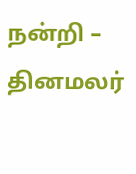நன்றி – தினமலர்